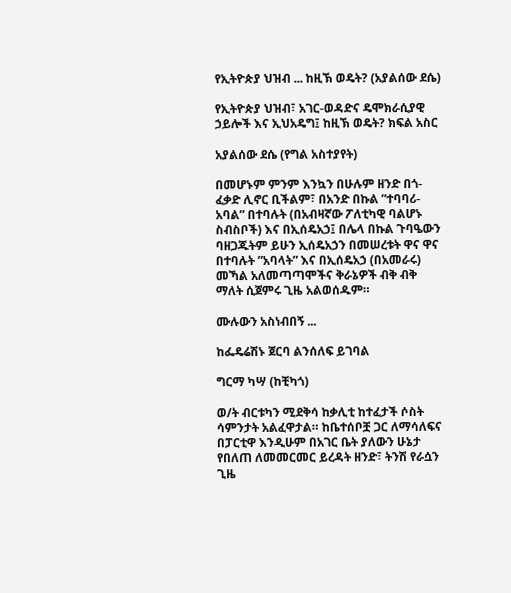የኢትዮጵያ ህዝብ ... ከዚኽ ወዴት? (አያልሰው ደሴ)

የኢትዮጵያ ህዝብ፣ አገር-ወዳድና ዴሞክራሲያዊ ኃይሎች እና ኢህአዴግ፤ ከዚኽ ወዴት? ክፍል አስር

አያልሰው ደሴ (የግል አስተያየት)

በመሆኑም ምንም እንኳን በሁሉም ዘንድ በጎ-ፈቃድ ሊኖር ቢችልም፣ በአንድ በኩል ”ተባባሪ-አባል” በተባሉት (በአብዛኛው ፖለቲካዊ ባልሆኑ ስብስቦች) እና በኢሰዴአኃ፤ በሌላ በኩል ጉባዔውን ባዘጋጁትም ይሁን ኢሰዴአኃን በመሠረቱት ዋና ዋና በተባሉት ”አባላት” እና በኢሰዴአኃ (በአመራሩ) መኻል አለመጣጣሞችና ቅራኔዎች ብቅ ብቅ ማለት ሲጀምሩ ጊዜ አልወሰዱም።

ሙሉውን አስነብበኝ ...

ከፌዴሬሽኑ ጀርባ ልንሰለፍ ይገባል

ግርማ ካሣ (ከቺካጎ)

ወ/ት ብርቱካን ሚደቅሳ ከቃሊቲ ከተፈታች ሶስት ሳምንታት አልፈዋታል። ከቤተሰቦቿ ጋር ለማሳለፍና በፓርቲዋ እንዲሁም በአገር ቤት ያለውን ሁኔታ የበለጠ ለመመርመር ይረዳት ዘንድ፣ ትንሽ የራሷን ጊዜ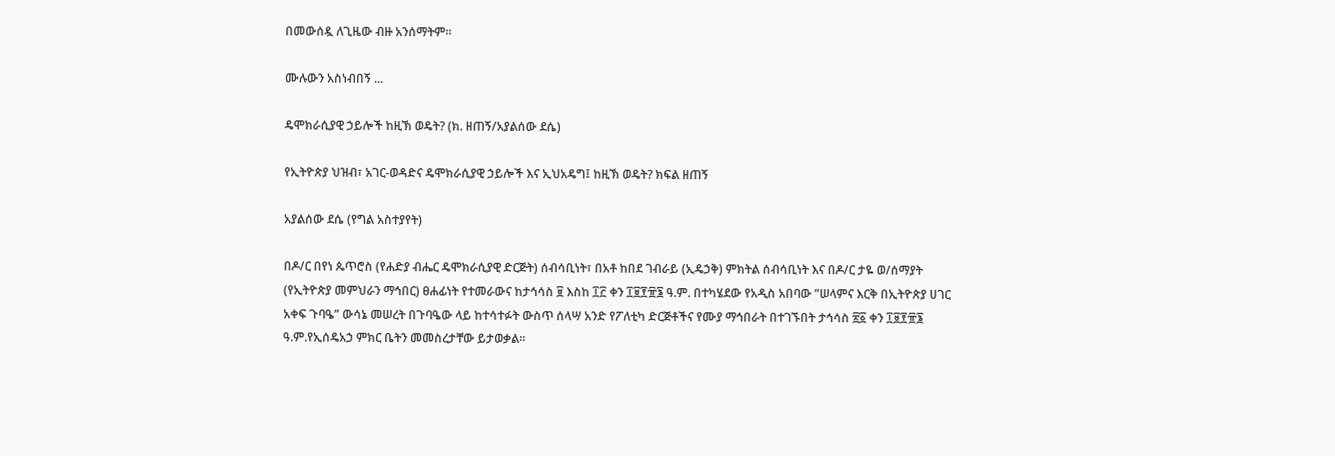በመውሰዷ ለጊዜው ብዙ አንሰማትም።

ሙሉውን አስነብበኝ ...

ዴሞክራሲያዊ ኃይሎች ከዚኽ ወዴት? (ክ. ዘጠኝ/አያልሰው ደሴ)

የኢትዮጵያ ህዝብ፣ አገር-ወዳድና ዴሞክራሲያዊ ኃይሎች እና ኢህአዴግ፤ ከዚኽ ወዴት? ክፍል ዘጠኝ

አያልሰው ደሴ (የግል አስተያየት)

በዶ/ር በየነ ጴጥሮስ (የሐድያ ብሔር ዴሞክራሲያዊ ድርጅት) ሰብሳቢነት፣ በአቶ ከበደ ገብራይ (ኢዴኃቅ) ምክትል ሰብሳቢነት እና በዶ/ር ታዬ ወ/ሰማያት (የኢትዮጵያ መምህራን ማኅበር) ፀሐፊነት የተመራውና ከታኅሳስ ፱ እስከ ፲፫ ቀን ፲፱፻፹፮ ዓ.ም. በተካሄደው የአዲስ አበባው ”ሠላምና እርቅ በኢትዮጵያ ሀገር አቀፍ ጉባዔ” ውሳኔ መሠረት በጉባዔው ላይ ከተሳተፉት ውስጥ ሰላሣ አንድ የፖለቲካ ድርጅቶችና የሙያ ማኅበራት በተገኙበት ታኅሳስ ፳፩ ቀን ፲፱፻፹፮ ዓ.ም.የኢሰዴአኃ ምክር ቤትን መመስረታቸው ይታወቃል።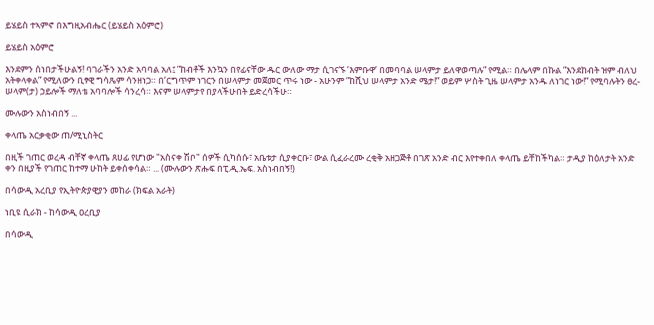ይሄይስ ተኣምኖ በእግዚአብሔር (ይሄይስ አዕምሮ)

ይሄይስ አዕምሮ

እንደምን ሰነበታችሁልኝ! ባገራችን አንድ አባባል አለ፤ ”ከብቶች እንኳን በየፊናቸው ዱር ውለው ማታ ሲገናኙ ’እምቡዋ’ በመባባል ሠላምታ ይለዋወጣሉ” የሚል። በሌላም በኩል ”እንደከብት ዝም ብለህ አትቀላቀል” የሚለውን ቢፃዊ ግሳጼም ሳንዘነጋ። በ’ርግጥም ነገርን በሠላምታ መጀመር ጥሩ ነው - አሁንም ”ከሺህ ሠላምታ አንድ ሜታ!” ወይም ሦስት ጊዜ ሠላምታ አንዱ ለነገር ነው!” የሚባሉትን ፀረ-ሠላም(ታ) ኃይሎች ማለቴ አባባሎች ሳንረሳ። እናም ሠላምታየ በያላችሁበት ይድረሳችሁ።

ሙሉውን አስነብበኝ ...

ቀላጤ አርቃቂው ጠ/ሚኒስትር

በዚች ገጠር ወረዳ ብቸኛ ቀላጤ ጸሀፊ የሆነው "አስናቀ ሽቦ" ሰዎች ሲካሰሱ፣ አቤቱታ ሲያቀርቡ፣ ውል ሲፈራረሙ ረቂቅ አዘጋጅቶ በገጽ አንድ ብር እየተቀበለ ቀላጤ ይቸከችካል። ታዲያ ከዕለታት አንድ ቀን በዚያች የገጠር ከተማ ሁከት ይቀሰቀሳል። ... (ሙሉውን ጽሑፍ በፒ.ዲ.ኤፍ. አስነብበኝ!)

በሳውዲ አረቢያ የኢትዮጵያዊያን መከራ (ክፍል አራት)

ነቢዩ ሲራክ - ከሳውዲ ዐረቢያ

በሳውዲ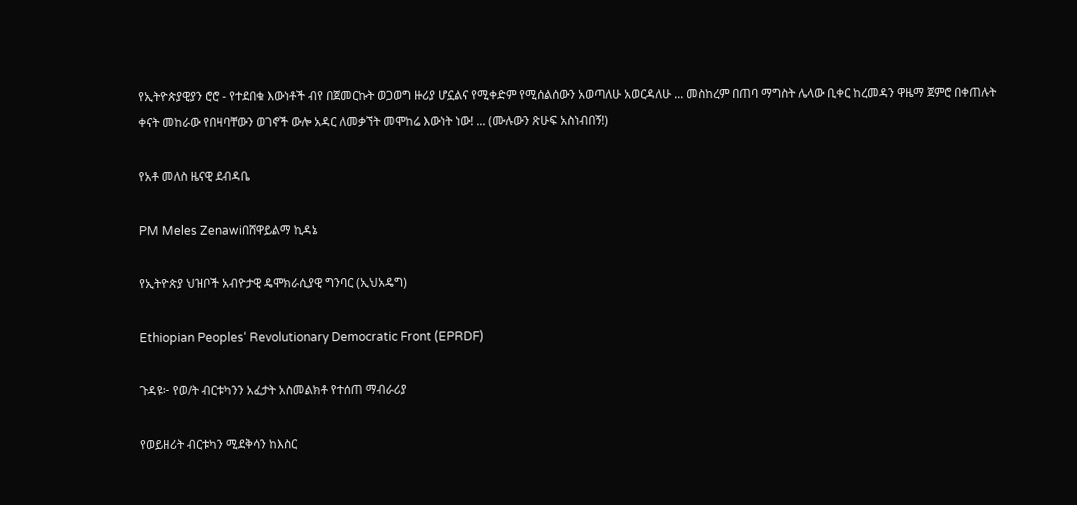የኢትዮጵያዊያን ሮሮ - የተደበቁ እውነቶች ብየ በጀመርኩት ወጋወግ ዙሪያ ሆኗልና የሚቀድም የሚሰልሰውን አወጣለሁ አወርዳለሁ ... መስከረም በጠባ ማግስት ሌላው ቢቀር ከረመዳን ዋዜማ ጀምሮ በቀጠሉት ቀናት መከራው የበዛባቸውን ወገኖች ውሎ አዳር ለመቃኘት መሞከሬ እውነት ነው! ... (ሙሉውን ጽሁፍ አስነብበኝ!)

የአቶ መለስ ዜናዊ ደብዳቤ

PM Meles Zenawiበሸዋይልማ ኪዳኔ

የኢትዮጵያ ህዝቦች አብዮታዊ ዴሞክራሲያዊ ግንባር (ኢህአዴግ)

Ethiopian Peoples‘ Revolutionary Democratic Front (EPRDF)

ጉዳዩ፦ የወ/ት ብርቱካንን አፈታት አስመልክቶ የተሰጠ ማብራሪያ

የወይዘሪት ብርቱካን ሚደቅሳን ከእስር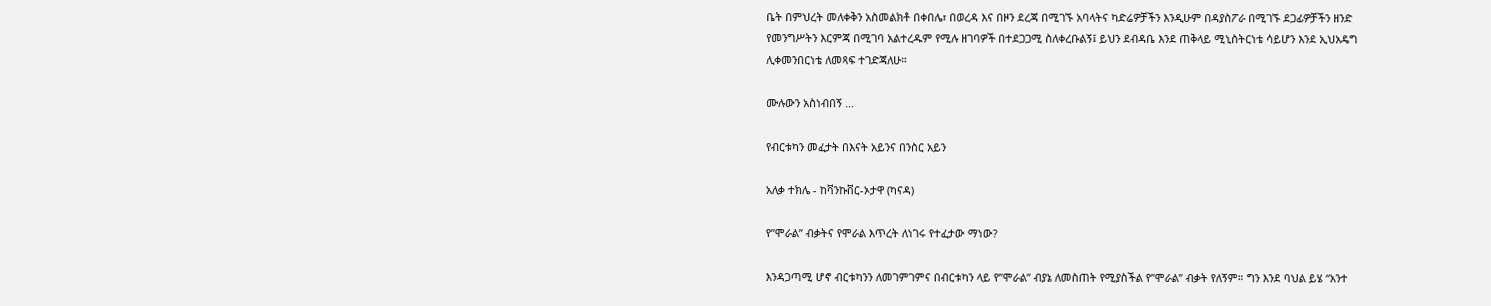ቤት በምህረት መለቀቅን አስመልክቶ በቀበሌ፣ በወረዳ እና በዞን ደረጃ በሚገኙ አባላትና ካድሬዎቻችን እንዲሁም በዳያስፖራ በሚገኙ ደጋፊዎቻችን ዘንድ የመንግሥትን እርምጃ በሚገባ አልተረዱም የሚሉ ዘገባዎች በተደጋጋሚ ስለቀረቡልኝ፤ ይህን ደብዳቤ እንደ ጠቅላይ ሚኒስትርነቴ ሳይሆን እንደ ኢህአዴግ ሊቀመንበርነቴ ለመጻፍ ተገድጃለሁ።

ሙሉውን አስነብበኝ ...

የብርቱካን መፈታት በእናት አይንና በንስር አይን

አለቃ ተክሌ - ከቫንኩቨር-ኦታዋ (ካናዳ)

የ”ሞራል” ብቃትና የሞራል እጥረት ለነገሩ የተፈታው ማነው?

እንዳጋጣሚ ሆኖ ብርቱካንን ለመገምገምና በብርቱካን ላይ የ”ሞራል” ብያኔ ለመስጠት የሚያስችል የ”ሞራል” ብቃት የለኝም። ግን እንደ ባህል ይሄ “አንተ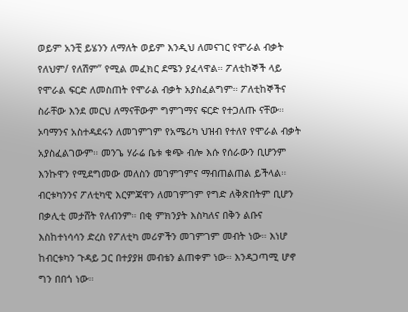ወይም አንቺ ይሄንን ለማለት ወይም እንዲህ ለመናገር የሞራል ብቃት የለህም/ የለሽም” የሚል መፈክር ደሜን ያፈላዋል። ፖለቲከኞች ላይ የሞራል ፍርድ ለመስጠት የሞራል ብቃት አያስፈልግም። ፖለቲከኞችና ስራቸው እንደ መርህ ለማናቸውም ግምገማና ፍርድ የተጋለጡ ናቸው። ኦባማንና አስተዳደሩን ለመገምገም የአሜሪካ ህዝብ የተለየ የሞራል ብቃት አያስፈልገውም። መንጌ ሃራሬ ቤቱ ቁጭ ብሎ እሱ የሰራውን ቢሆንም እንኩዋን የሚደግመው መለስን መገምገምና ማብጠልጠል ይችላል። ብርቱካንንና ፖለቲካዊ እርምጃዋን ለመገምገም የግድ ለቅጽበትም ቢሆን በቃሊቲ መታሸት የለብንም። በቂ ምክንያት እስካለና በቅን ልቡና እስከተነሳሳን ድረስ የፖለቲካ መሪዎችን መገምገም መብት ነው። እነሆ ከብርቱካን ጉዳይ ጋር በተያያዘ መብቴን ልጠቀም ነው። እንዳጋጣሚ ሆኖ ግን በበጎ ነው።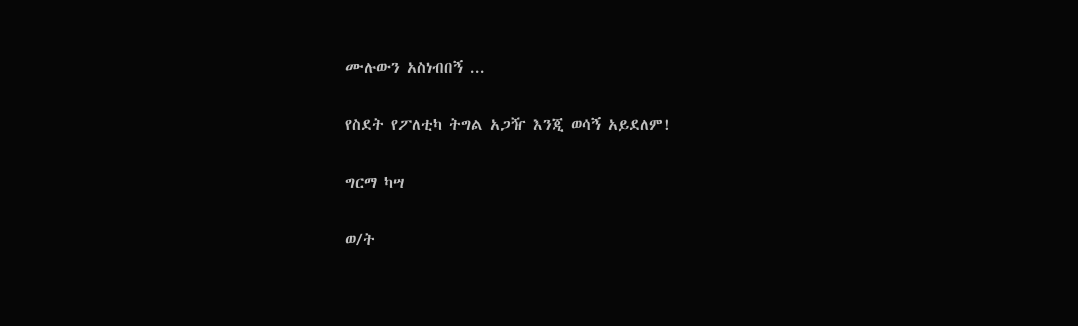ሙሉውን አስነብበኝ ...

የስደት የፖለቲካ ትግል አጋዥ እንጂ ወሳኝ አይደለም!

ግርማ ካሣ

ወ/ት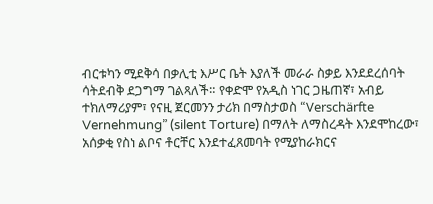ብርቱካን ሚደቅሳ በቃሊቲ እሥር ቤት እያለች መራራ ስቃይ እንደደረሰባት ሳትደብቅ ደጋግማ ገልጻለች። የቀድሞ የአዲስ ነገር ጋዜጠኛ፣ አብይ ተክለማሪያም፣ የናዚ ጀርመንን ታሪክ በማስታወስ “Verschärfte Vernehmung” (silent Torture) በማለት ለማስረዳት እንደሞከረው፣ አሰቃቂ የስነ ልቦና ቶርቸር እንደተፈጸመባት የሚያከራክርና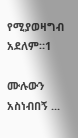የሚያወዛግብ አደለም።1

ሙሉውን አስነብበኝ ...